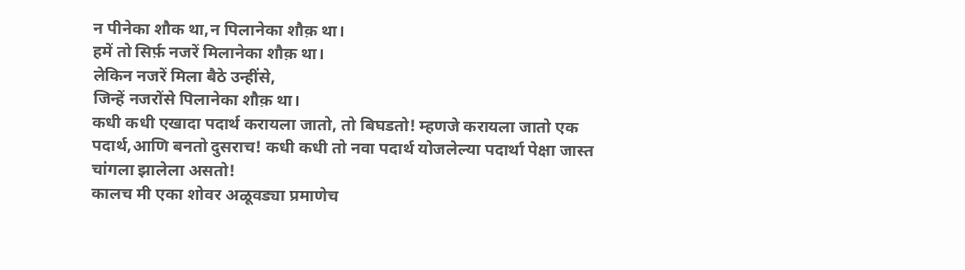न पीनेका शौक था,न पिलानेका शौक़ था।
हमें तो सिर्फ़ नजरें मिलानेका शौक़ था।
लेकिन नजरें मिला बैठे उन्हींसे,
जिन्हें नजरोंसे पिलानेका शौक़ था।
कधी कधी एखादा पदार्थ करायला जातो, तो बिघडतो! म्हणजे करायला जातो एक पदार्थ,आणि बनतो दुसराच! कधी कधी तो नवा पदार्थ योजलेल्या पदार्था पेक्षा जास्त चांगला झालेला असतो!
कालच मी एका शोवर अळूवड्या प्रमाणेच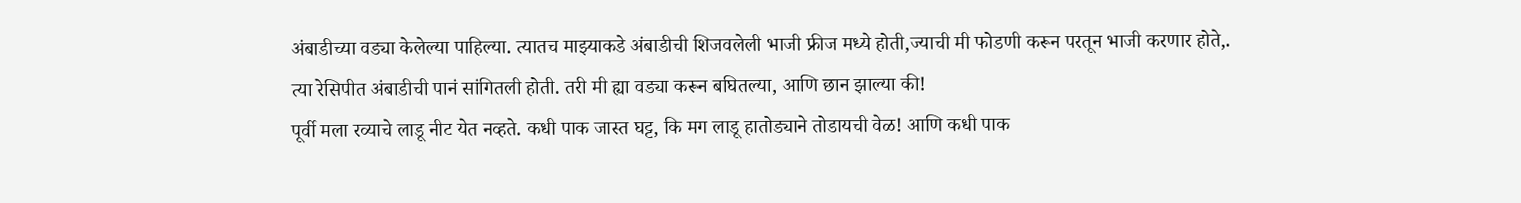अंबाडीच्या वड्या केलेल्या पाहिल्या. त्यातच माझ्याकडे अंबाडीची शिजवलेली भाजी फ्रीज मध्ये होती,ज्याची मी फोडणी करून परतून भाजी करणार होते,. त्या रेसिपीत अंबाडीची पानं सांगितली होती. तरी मी ह्या वड्या करून बघितल्या, आणि छान झाल्या की!
पूर्वी मला रव्याचे लाडू नीट येत नव्हते. कधी पाक जास्त घट्ट, कि मग लाडू हातोड्याने तोडायची वेळ! आणि कधी पाक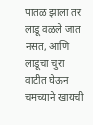पातळ झाला तर लाडू वळले जात नसत, आणि लाडूचा चुरा वाटीत घेऊन चमच्याने खायची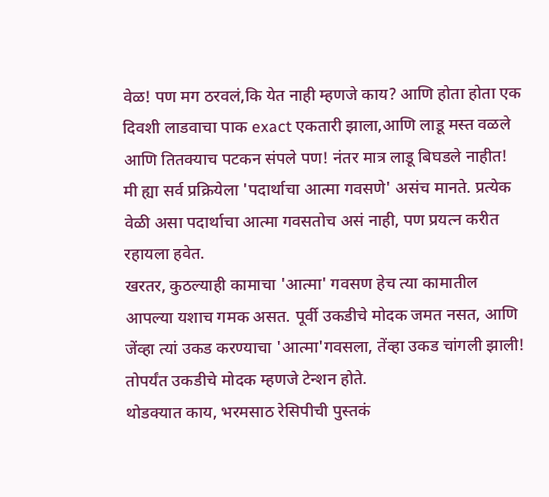वेळ! पण मग ठरवलं,कि येत नाही म्हणजे काय? आणि होता होता एक दिवशी लाडवाचा पाक exact एकतारी झाला,आणि लाडू मस्त वळले आणि तितक्याच पटकन संपले पण! नंतर मात्र लाडू बिघडले नाहीत! मी ह्या सर्व प्रक्रियेला 'पदार्थाचा आत्मा गवसणे' असंच मानते. प्रत्येक वेळी असा पदार्थाचा आत्मा गवसतोच असं नाही, पण प्रयत्न करीत रहायला हवेत.
खरतर, कुठल्याही कामाचा 'आत्मा' गवसण हेच त्या कामातील आपल्या यशाच गमक असत. पूर्वी उकडीचे मोदक जमत नसत, आणि जेंव्हा त्यां उकड करण्याचा 'आत्मा'गवसला, तेंव्हा उकड चांगली झाली! तोपर्यंत उकडीचे मोदक म्हणजे टेन्शन होते.
थोडक्यात काय, भरमसाठ रेसिपीची पुस्तकं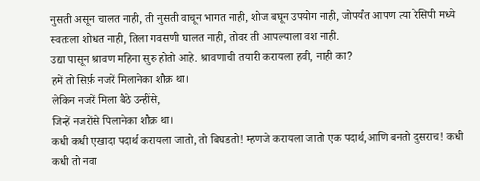नुसती असून चालत नाही, ती नुसती वाचून भागत नाही, शोज बघून उपयोग नाही, जोपर्यंत आपण त्या रेसिपी मध्ये स्वतःला शोधत नाही, तिला गवसणी घालत नाही, तोवर ती आपल्याला वश नाही.
उद्या पासून श्रावण महिना सुरु होतो आहे. श्रावणाची तयारी करायला हवी, नाही का?
हमें तो सिर्फ़ नजरें मिलानेका शौक़ था।
लेकिन नजरें मिला बैठे उन्हींसे,
जिन्हें नजरोंसे पिलानेका शौक़ था।
कधी कधी एखादा पदार्थ करायला जातो, तो बिघडतो! म्हणजे करायला जातो एक पदार्थ,आणि बनतो दुसराच! कधी कधी तो नवा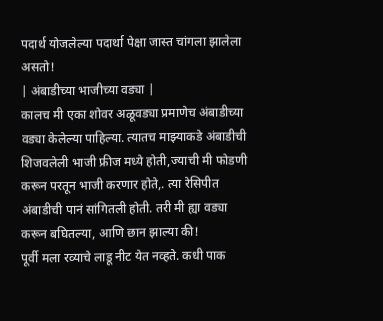पदार्थ योजलेल्या पदार्था पेक्षा जास्त चांगला झालेला असतो!
| अंबाडीच्या भाजीच्या वड्या |
कालच मी एका शोवर अळूवड्या प्रमाणेच अंबाडीच्या वड्या केलेल्या पाहिल्या. त्यातच माझ्याकडे अंबाडीची शिजवलेली भाजी फ्रीज मध्ये होती,ज्याची मी फोडणी करून परतून भाजी करणार होते,. त्या रेसिपीत अंबाडीची पानं सांगितली होती. तरी मी ह्या वड्या करून बघितल्या, आणि छान झाल्या की!
पूर्वी मला रव्याचे लाडू नीट येत नव्हते. कधी पाक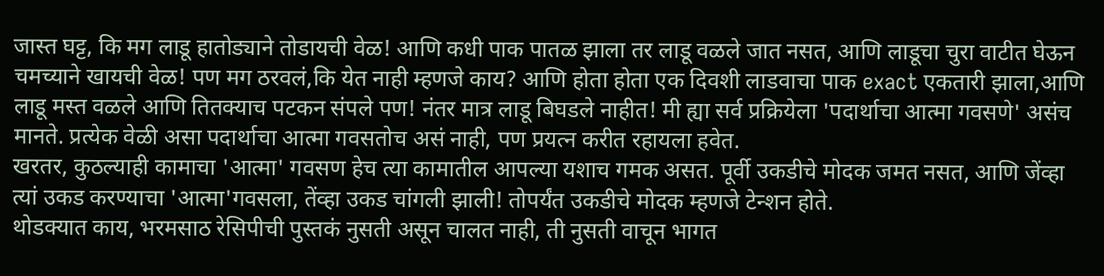जास्त घट्ट, कि मग लाडू हातोड्याने तोडायची वेळ! आणि कधी पाक पातळ झाला तर लाडू वळले जात नसत, आणि लाडूचा चुरा वाटीत घेऊन चमच्याने खायची वेळ! पण मग ठरवलं,कि येत नाही म्हणजे काय? आणि होता होता एक दिवशी लाडवाचा पाक exact एकतारी झाला,आणि लाडू मस्त वळले आणि तितक्याच पटकन संपले पण! नंतर मात्र लाडू बिघडले नाहीत! मी ह्या सर्व प्रक्रियेला 'पदार्थाचा आत्मा गवसणे' असंच मानते. प्रत्येक वेळी असा पदार्थाचा आत्मा गवसतोच असं नाही, पण प्रयत्न करीत रहायला हवेत.
खरतर, कुठल्याही कामाचा 'आत्मा' गवसण हेच त्या कामातील आपल्या यशाच गमक असत. पूर्वी उकडीचे मोदक जमत नसत, आणि जेंव्हा त्यां उकड करण्याचा 'आत्मा'गवसला, तेंव्हा उकड चांगली झाली! तोपर्यंत उकडीचे मोदक म्हणजे टेन्शन होते.
थोडक्यात काय, भरमसाठ रेसिपीची पुस्तकं नुसती असून चालत नाही, ती नुसती वाचून भागत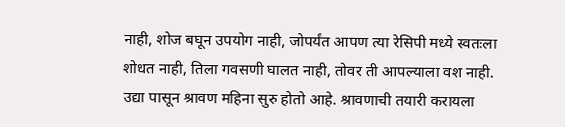नाही, शोज बघून उपयोग नाही, जोपर्यंत आपण त्या रेसिपी मध्ये स्वतःला शोधत नाही, तिला गवसणी घालत नाही, तोवर ती आपल्याला वश नाही.
उद्या पासून श्रावण महिना सुरु होतो आहे. श्रावणाची तयारी करायला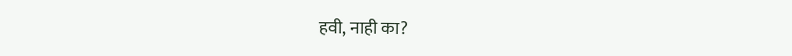हवी, नाही का?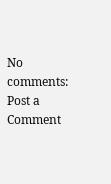No comments:
Post a Comment